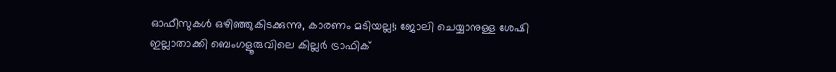ഓഫീസുകൾ ഒഴിഞ്ഞുകിടക്കുന്നു, കാരണം മടിയല്ല!; ജോലി ചെയ്യാനുള്ള ശേഷി ഇല്ലാതാക്കി ബെംഗളൂരുവിലെ കില്ലർ ട്രാഫിക്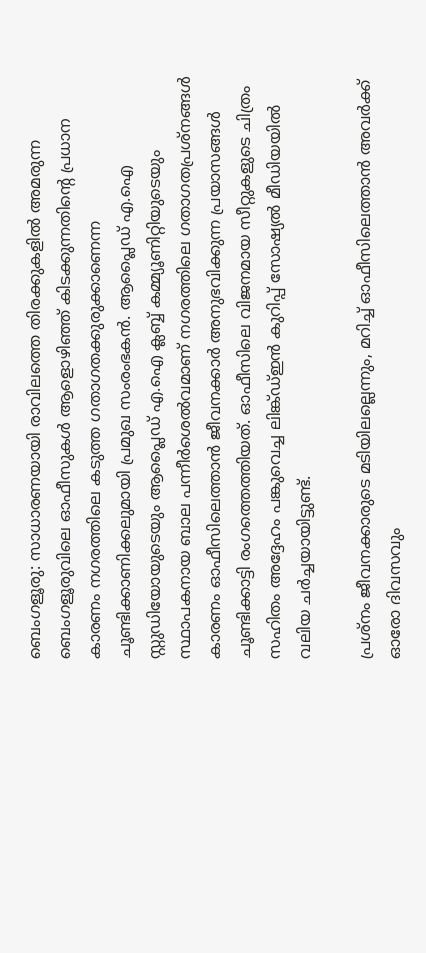ബെംഗളൂരു: സാധാരണയായി രാവിലത്തെ തിരക്കുകളിൽ അമരുന്ന ബെംഗളൂരുവിലെ ഓഫീസുകൾ ആളൊഴിഞ്ഞ് കിടക്കുന്നതിന്റെ പ്രധാന കാരണം നഗരത്തിലെ കടുത്ത ഗതാഗതക്കുരുക്കാണെന്ന ചൂണ്ടിക്കാണിക്കലുമായി പ്രമുഖ സംരംഭകൻ. ആപ്ലൈഡ് എ.ഐ സ്റ്റുഡിയോയുടെയും ആപ്ലൈഡ് എ.ഐ ക്ലബ്ബ് കമ്മ്യൂണിറ്റിയുടെയും സ്ഥാപകനായ ബാല പന്നീർശെൽവമാണ് നഗരത്തിലെ ഗതാഗതപ്രശ്നങ്ങൾ കാരണം ഓഫീസിലെത്താൻ ജീവനക്കാർ അനുഭവിക്കുന്ന പ്രയാസങ്ങൾ ചൂണ്ടിക്കാട്ടി രംഗത്തെത്തിയത്. ഓഫീസിലെ വിജനമായ സീറ്റുകളുടെ ചിത്രം സഹിതം അദ്ദേഹം പങ്കുവെച്ച ലിങ്ക്ഡ്ഇൻ കുറിപ്പ് സോഷ്യൽ മീഡിയയിൽ വലിയ ചർച്ചയായിട്ടുണ്ട്.

പ്രശ്നം ജീവനക്കാരുടെ മടിയിലല്ലെന്നും, മറിച്ച് ഓഫീസിലെത്താൻ അവർക്ക് ഓരോ ദിവസവും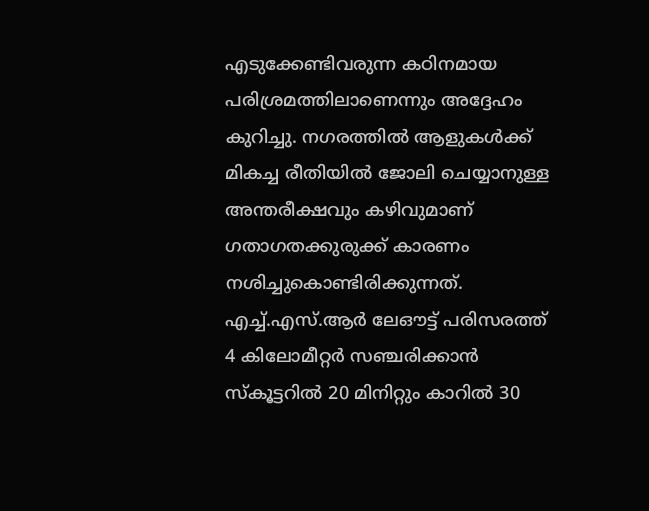എടുക്കേണ്ടിവരുന്ന കഠിനമായ പരിശ്രമത്തിലാണെന്നും അദ്ദേഹം കുറിച്ചു. നഗരത്തിൽ ആളുകൾക്ക് മികച്ച രീതിയിൽ ജോലി ചെയ്യാനുള്ള അന്തരീക്ഷവും കഴിവുമാണ് ഗതാഗതക്കുരുക്ക് കാരണം നശിച്ചുകൊണ്ടിരിക്കുന്നത്. എച്ച്.എസ്.ആർ ലേഔട്ട് പരിസരത്ത് 4 കിലോമീറ്റർ സഞ്ചരിക്കാൻ സ്കൂട്ടറിൽ 20 മിനിറ്റും കാറിൽ 30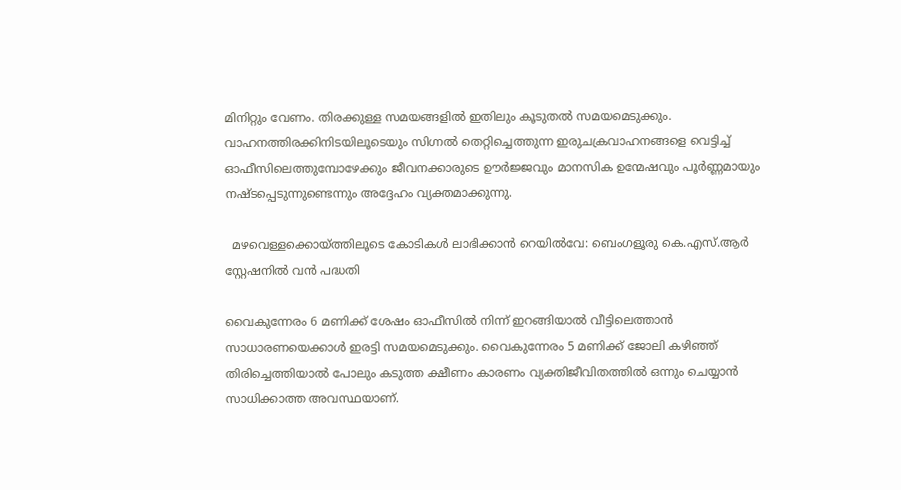മിനിറ്റും വേണം. തിരക്കുള്ള സമയങ്ങളിൽ ഇതിലും കൂടുതൽ സമയമെടുക്കും. വാഹനത്തിരക്കിനിടയിലൂടെയും സിഗ്നൽ തെറ്റിച്ചെത്തുന്ന ഇരുചക്രവാഹനങ്ങളെ വെട്ടിച്ച് ഓഫീസിലെത്തുമ്പോഴേക്കും ജീവനക്കാരുടെ ഊർജ്ജവും മാനസിക ഉന്മേഷവും പൂർണ്ണമായും നഷ്ടപ്പെടുന്നുണ്ടെന്നും അദ്ദേഹം വ്യക്തമാക്കുന്നു.

  മഴവെള്ളക്കൊയ്ത്തിലൂടെ കോടികൾ ലാഭിക്കാൻ റെയിൽവേ: ബെംഗളൂരു കെ.എസ്.ആർ സ്റ്റേഷനിൽ വൻ പദ്ധതി

വൈകുന്നേരം 6 മണിക്ക് ശേഷം ഓഫീസിൽ നിന്ന് ഇറങ്ങിയാൽ വീട്ടിലെത്താൻ സാധാരണയെക്കാൾ ഇരട്ടി സമയമെടുക്കും. വൈകുന്നേരം 5 മണിക്ക് ജോലി കഴിഞ്ഞ് തിരിച്ചെത്തിയാൽ പോലും കടുത്ത ക്ഷീണം കാരണം വ്യക്തിജീവിതത്തിൽ ഒന്നും ചെയ്യാൻ സാധിക്കാത്ത അവസ്ഥയാണ്.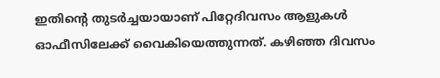ഇതിന്റെ തുടർച്ചയായാണ് പിറ്റേദിവസം ആളുകൾ ഓഫീസിലേക്ക് വൈകിയെത്തുന്നത്. കഴിഞ്ഞ ദിവസം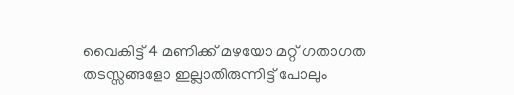വൈകിട്ട് 4 മണിക്ക് മഴയോ മറ്റ് ഗതാഗത തടസ്സങ്ങളോ ഇല്ലാതിരുന്നിട്ട് പോലും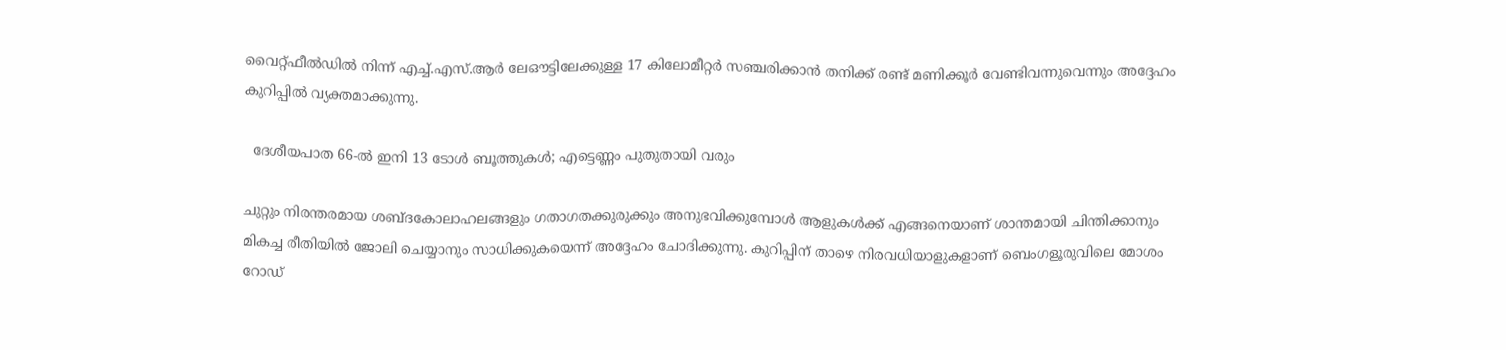വൈറ്റ്‌ഫീൽഡിൽ നിന്ന് എച്ച്.എസ്.ആർ ലേഔട്ടിലേക്കുള്ള 17 കിലോമീറ്റർ സഞ്ചരിക്കാൻ തനിക്ക് രണ്ട് മണിക്കൂർ വേണ്ടിവന്നുവെന്നും അദ്ദേഹം കുറിപ്പിൽ വ്യക്തമാക്കുന്നു.

  ദേശീയപാത 66-ൽ ഇനി 13 ടോൾ ബൂത്തുകൾ; എട്ടെണ്ണം പുതുതായി വരും

ചുറ്റും നിരന്തരമായ ശബ്ദകോലാഹലങ്ങളും ഗതാഗതക്കുരുക്കും അനുഭവിക്കുമ്പോൾ ആളുകൾക്ക് എങ്ങനെയാണ് ശാന്തമായി ചിന്തിക്കാനും മികച്ച രീതിയിൽ ജോലി ചെയ്യാനും സാധിക്കുകയെന്ന് അദ്ദേഹം ചോദിക്കുന്നു. കുറിപ്പിന് താഴെ നിരവധിയാളുകളാണ് ബെംഗളൂരുവിലെ മോശം റോഡ്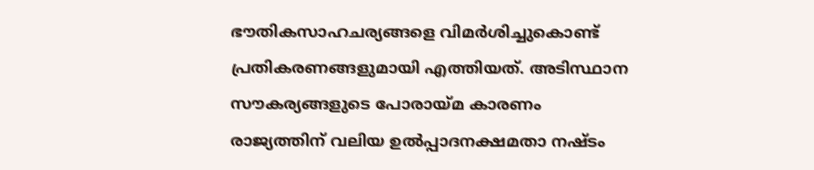ഭൗതികസാഹചര്യങ്ങളെ വിമർശിച്ചുകൊണ്ട് പ്രതികരണങ്ങളുമായി എത്തിയത്. അടിസ്ഥാന സൗകര്യങ്ങളുടെ പോരായ്മ കാരണം രാജ്യത്തിന് വലിയ ഉൽപ്പാദനക്ഷമതാ നഷ്ടം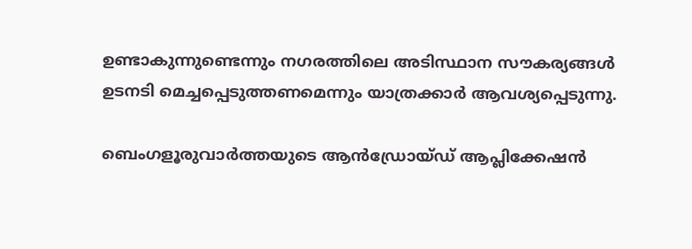ഉണ്ടാകുന്നുണ്ടെന്നും നഗരത്തിലെ അടിസ്ഥാന സൗകര്യങ്ങൾ ഉടനടി മെച്ചപ്പെടുത്തണമെന്നും യാത്രക്കാർ ആവശ്യപ്പെടുന്നു.

ബെംഗളൂരുവാർത്തയുടെ ആൻഡ്രോയ്ഡ് ആപ്ലിക്കേഷൻ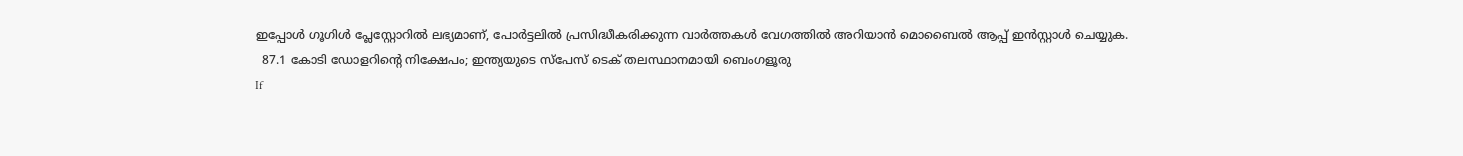ഇപ്പോൾ ഗൂഗിൾ പ്ലേസ്റ്റോറിൽ ലഭ്യമാണ്, പോർട്ടലിൽ പ്രസിദ്ധീകരിക്കുന്ന വാർത്തകൾ വേഗത്തിൽ അറിയാൻ മൊബൈൽ ആപ്പ് ഇൻസ്റ്റാൾ ചെയ്യുക.
  87.1 കോടി ഡോളറിന്റെ നിക്ഷേപം; ഇന്ത്യയുടെ സ്പേസ് ടെക് തലസ്ഥാനമായി ബെംഗളൂരു
If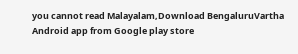you cannot read Malayalam,Download BengaluruVartha Android app from Google play store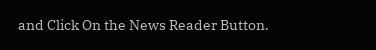and Click On the News Reader Button.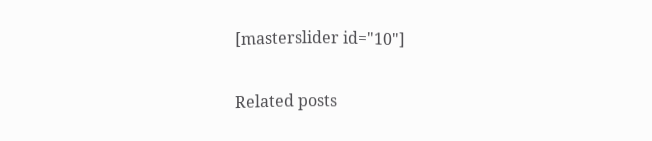[masterslider id="10"]

Related posts